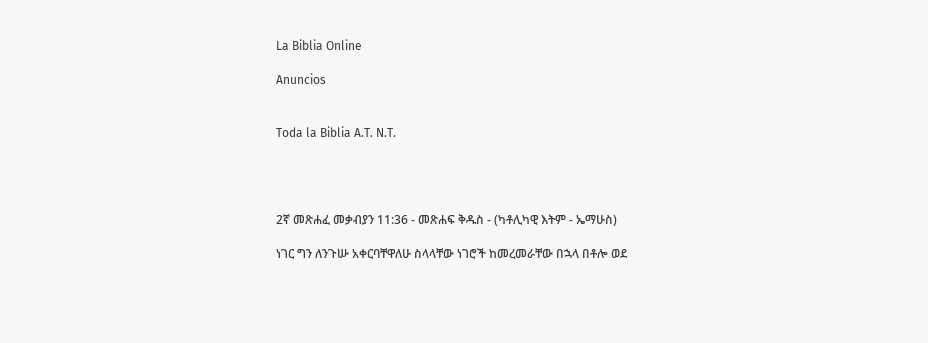La Biblia Online

Anuncios


Toda la Biblia A.T. N.T.




2ኛ መጽሐፈ መቃብያን 11:36 - መጽሐፍ ቅዱስ - (ካቶሊካዊ እትም - ኤማሁስ)

ነገር ግን ለንጉሡ አቀርባቸዋለሁ ስላላቸው ነገሮች ከመረመራቸው በኋላ በቶሎ ወደ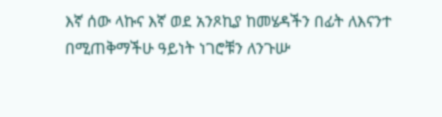እኛ ሰው ላኩና እኛ ወደ አንጾኪያ ከመሄዳችን በፊት ለእናንተ በሚጠቅማችሁ ዓይነት ነገሮቹን ለንጉሡ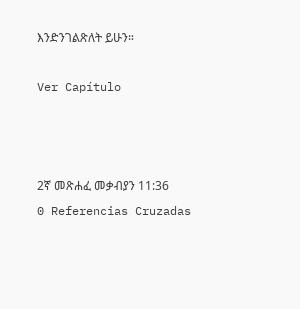እንድንገልጽለት ይሁን።

Ver Capítulo



2ኛ መጽሐፈ መቃብያን 11:36
0 Referencias Cruzadas